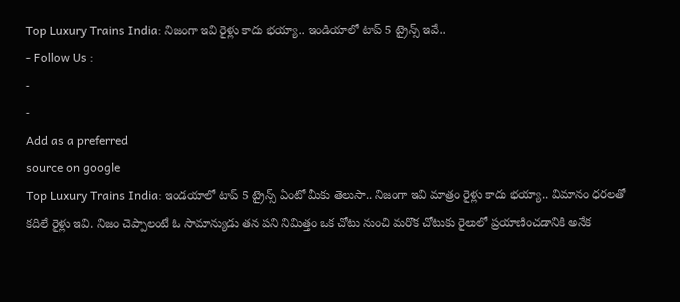Top Luxury Trains India: నిజంగా ఇవి రైళ్లు కాదు భయ్యా.. ఇండియాలో టాప్ 5 ట్రైన్స్ ఇవే..
- Follow Us :
-
-
Add as a preferred
source on google
Top Luxury Trains India: ఇండయాలో టాప్ 5 ట్రైన్స్ ఏంటో మీకు తెలుసా.. నిజంగా ఇవి మాత్రం రైళ్లు కాదు భయ్యా.. విమానం ధరలతో కదిలే రైళ్లు ఇవి. నిజం చెప్పాలంటే ఓ సామాన్యుడు తన పని నిమిత్తం ఒక చోటు నుంచి మరొక చోటుకు రైలులో ప్రయాణించడానికి అనేక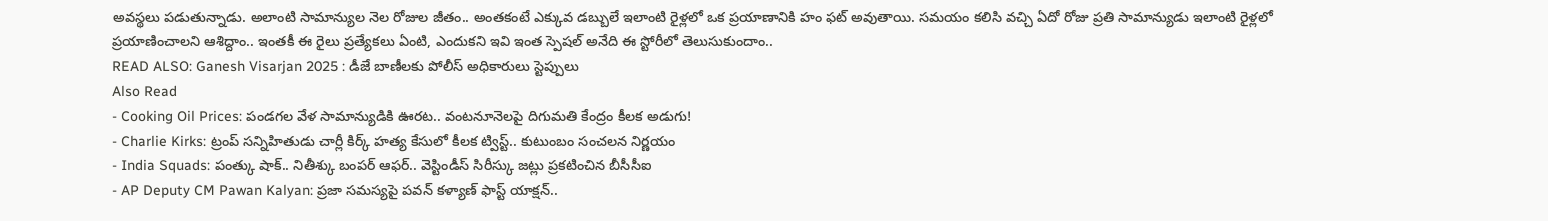అవస్థలు పడుతున్నాడు. అలాంటి సామాన్యుల నెల రోజుల జీతం.. అంతకంటే ఎక్కువ డబ్బులే ఇలాంటి రైళ్లలో ఒక ప్రయాణానికి హం ఫట్ అవుతాయి. సమయం కలిసి వచ్చి ఏదో రోజు ప్రతి సామాన్యుడు ఇలాంటి రైళ్లలో ప్రయాణించాలని ఆశిద్దాం.. ఇంతకీ ఈ రైలు ప్రత్యేకలు ఏంటి, ఎందుకని ఇవి ఇంత స్పెషల్ అనేది ఈ స్టోరీలో తెలుసుకుందాం..
READ ALSO: Ganesh Visarjan 2025 : డీజే బాణీలకు పోలీస్ అధికారులు స్టెప్పులు
Also Read
- Cooking Oil Prices: పండగల వేళ సామాన్యుడికి ఊరట.. వంటనూనెలపై దిగుమతి కేంద్రం కీలక అడుగు!
- Charlie Kirks: ట్రంప్ సన్నిహితుడు చార్లీ కిర్క్ హత్య కేసులో కీలక ట్విస్ట్.. కుటుంబం సంచలన నిర్ణయం
- India Squads: పంత్కు షాక్.. నితీశ్కు బంపర్ ఆఫర్.. వెస్టిండీస్ సిరీస్కు జట్లు ప్రకటించిన బీసీసీఐ
- AP Deputy CM Pawan Kalyan: ప్రజా సమస్యపై పవన్ కళ్యాణ్ ఫాస్ట్ యాక్షన్..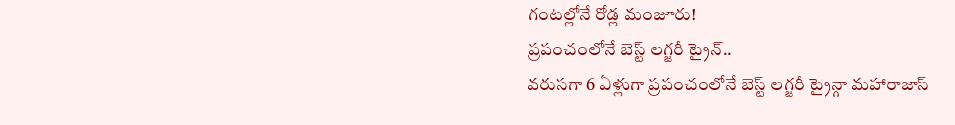గంటల్లోనే రోడ్ల మంజూరు!
ప్రపంచంలోనే బెస్ట్ లగ్జరీ ట్రైన్..
వరుసగా 6 ఏళ్లుగా ప్రపంచంలోనే బెస్ట్ లగ్జరీ ట్రైన్గా మహారాజాస్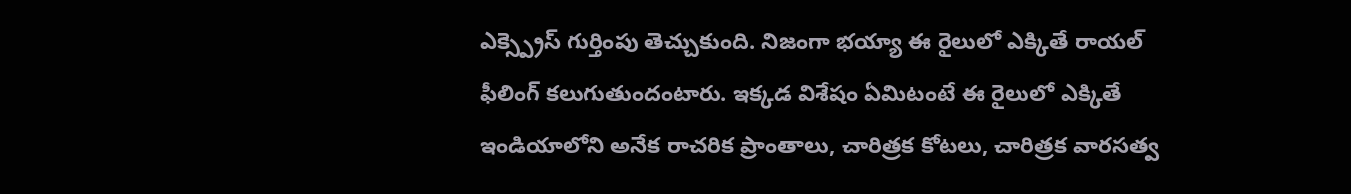ఎక్స్ప్రెస్ గుర్తింపు తెచ్చుకుంది. నిజంగా భయ్యా ఈ రైలులో ఎక్కితే రాయల్ ఫీలింగ్ కలుగుతుందంటారు. ఇక్కడ విశేషం ఏమిటంటే ఈ రైలులో ఎక్కితే ఇండియాలోని అనేక రాచరిక ప్రాంతాలు, చారిత్రక కోటలు, చారిత్రక వారసత్వ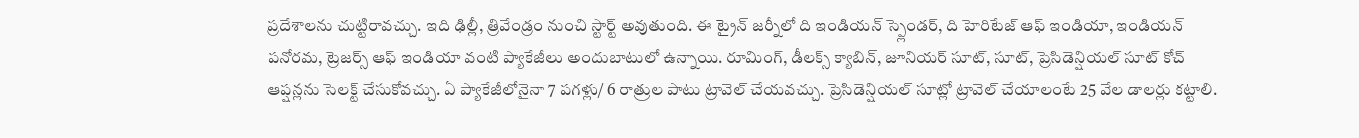ప్రదేశాలను చుట్టిరావచ్చు. ఇది ఢిల్లీ, త్రివేండ్రం నుంచి స్టార్ట్ అవుతుంది. ఈ ట్రైన్ జర్నీలో ది ఇండియన్ స్ప్లెండర్, ది హెరిటేజ్ ఆఫ్ ఇండియా, ఇండియన్ పనోరమ, ట్రెజర్స్ ఆఫ్ ఇండియా వంటి ప్యాకేజీలు అందుబాటులో ఉన్నాయి. రూమింగ్, డీలక్స్ క్యాబిన్, జూనియర్ సూట్, సూట్, ప్రెసిడెన్షియల్ సూట్ కోచ్ ఆప్షన్లను సెలక్ట్ చేసుకోవచ్చు. ఏ ప్యాకేజీలోనైనా 7 పగళ్లు/ 6 రాత్రుల పాటు ట్రావెల్ చేయవచ్చు. ప్రెసిడెన్షియల్ సూట్లో ట్రావెల్ చేయాలంటే 25 వేల డాలర్లు కట్టాలి.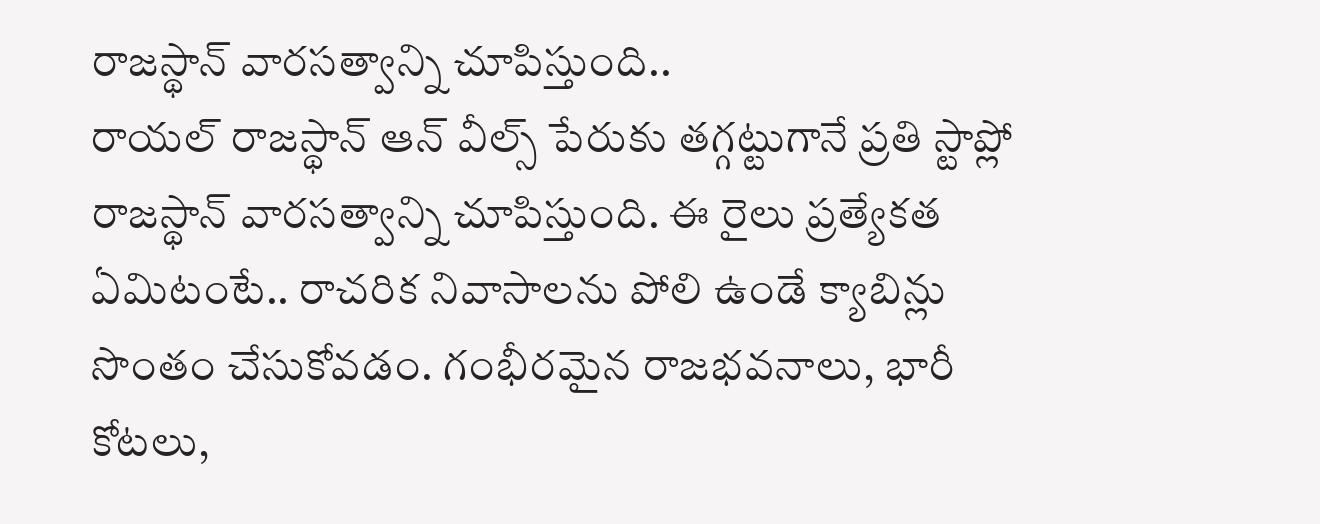రాజస్థాన్ వారసత్వాన్ని చూపిస్తుంది..
రాయల్ రాజస్థాన్ ఆన్ వీల్స్ పేరుకు తగ్గట్టుగానే ప్రతి స్టాప్లో రాజస్థాన్ వారసత్వాన్ని చూపిస్తుంది. ఈ రైలు ప్రత్యేకత ఏమిటంటే.. రాచరిక నివాసాలను పోలి ఉండే క్యాబిన్లు సొంతం చేసుకోవడం. గంభీరమైన రాజభవనాలు, భారీ కోటలు,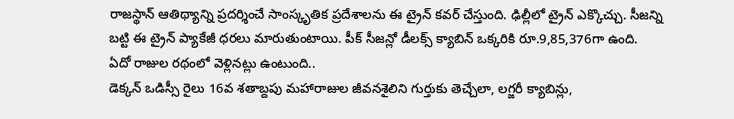రాజస్థాన్ ఆతిథ్యాన్ని ప్రదర్శించే సాంస్కృతిక ప్రదేశాలను ఈ ట్రైన్ కవర్ చేస్తుంది. ఢిల్లీలో ట్రైన్ ఎక్కొచ్చు. సీజన్ని బట్టి ఈ ట్రైన్ ప్యాకేజీ ధరలు మారుతుంటాయి. పీక్ సీజన్లో డీలక్స్ క్యాబిన్ ఒక్కరికి రూ.9,85,376గా ఉంది.
ఏదో రాజుల రథంలో వెళ్లినట్లు ఉంటుంది..
డెక్కన్ ఒడిస్సీ రైలు 16వ శతాబ్దపు మహారాజుల జీవనశైలిని గుర్తుకు తెచ్చేలా, లగ్జరీ క్యాబిన్లు,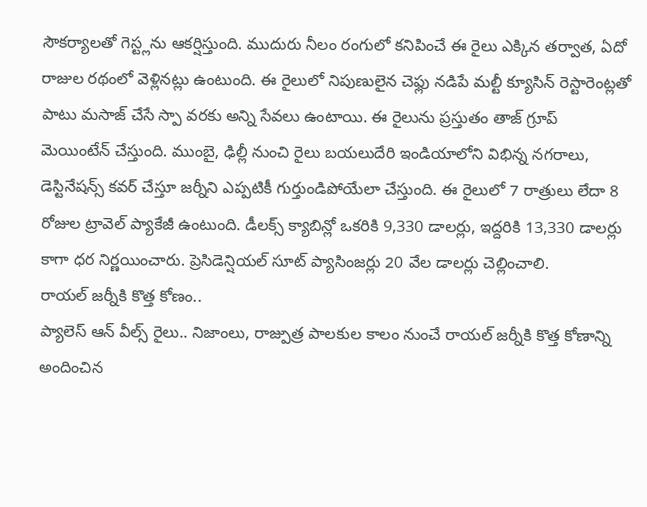సౌకర్యాలతో గెస్ట్లను ఆకర్షిస్తుంది. ముదురు నీలం రంగులో కనిపించే ఈ రైలు ఎక్కిన తర్వాత, ఏదో రాజుల రథంలో వెళ్లినట్లు ఉంటుంది. ఈ రైలులో నిపుణులైన చెఫ్లు నడిపే మల్టీ క్యూసిన్ రెస్టారెంట్లతో పాటు మసాజ్ చేసే స్పా వరకు అన్ని సేవలు ఉంటాయి. ఈ రైలును ప్రస్తుతం తాజ్ గ్రూప్ మెయింటేన్ చేస్తుంది. ముంబై, ఢిల్లీ నుంచి రైలు బయలుదేరి ఇండియాలోని విభిన్న నగరాలు, డెస్టినేషన్స్ కవర్ చేస్తూ జర్నీని ఎప్పటికీ గుర్తుండిపోయేలా చేస్తుంది. ఈ రైలులో 7 రాత్రులు లేదా 8 రోజుల ట్రావెల్ ప్యాకేజీ ఉంటుంది. డీలక్స్ క్యాబిన్లో ఒకరికి 9,330 డాలర్లు, ఇద్దరికి 13,330 డాలర్లు కాగా ధర నిర్ణయించారు. ప్రెసిడెన్షియల్ సూట్ ప్యాసింజర్లు 20 వేల డాలర్లు చెల్లించాలి.
రాయల్ జర్నీకి కొత్త కోణం..
ప్యాలెస్ ఆన్ వీల్స్ రైలు.. నిజాంలు, రాజ్పుత్ర పాలకుల కాలం నుంచే రాయల్ జర్నీకి కొత్త కోణాన్ని అందించిన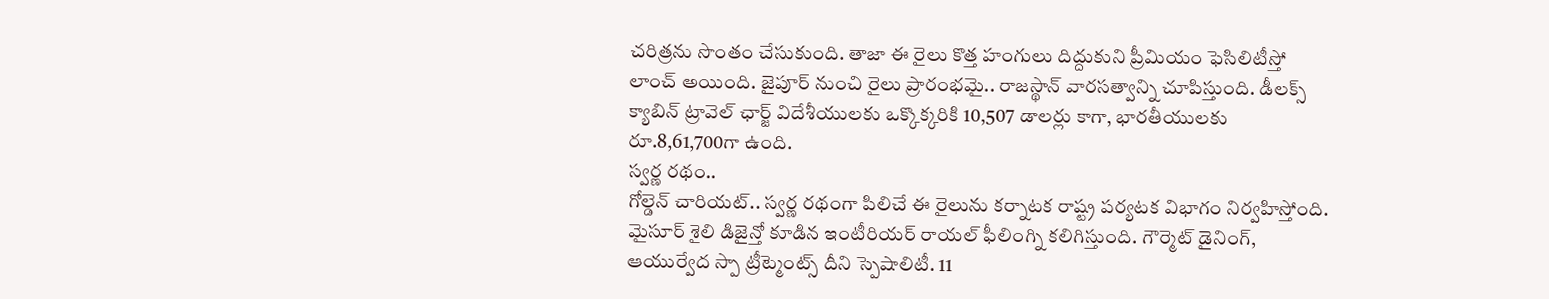చరిత్రను సొంతం చేసుకుంది. తాజా ఈ రైలు కొత్త హంగులు దిద్దుకుని ప్రీమియం ఫెసిలిటీస్తో లాంచ్ అయింది. జైపూర్ నుంచి రైలు ప్రారంభమై.. రాజస్థాన్ వారసత్వాన్ని చూపిస్తుంది. డీలక్స్ క్యాబిన్ ట్రావెల్ ఛార్జ్ విదేశీయులకు ఒక్కొక్కరికి 10,507 డాలర్లు కాగా, భారతీయులకు రూ.8,61,700గా ఉంది.
స్వర్ణ రథం..
గోల్డెన్ చారియట్.. స్వర్ణ రథంగా పిలిచే ఈ రైలును కర్నాటక రాష్ట్ర పర్యటక విభాగం నిర్వహిస్తోంది. మైసూర్ శైలి డిజైన్తో కూడిన ఇంటీరియర్ రాయల్ ఫీలింగ్ని కలిగిస్తుంది. గౌర్మెట్ డైనింగ్, ఆయుర్వేద స్పా ట్రీట్మెంట్స్ దీని స్పెషాలిటీ. 11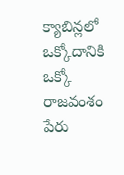క్యాబిన్లలో ఒక్కోదానికి ఒక్కో రాజవంశం పేరు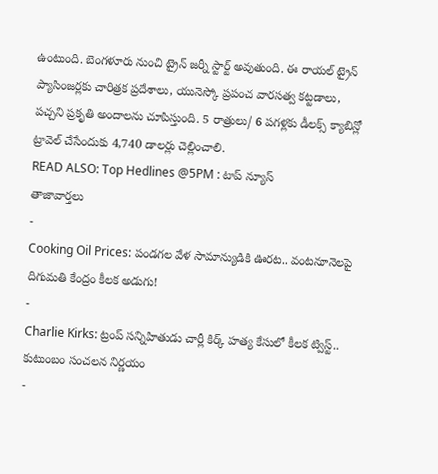ఉంటుంది. బెంగళూరు నుంచి ట్రైన్ జర్నీ స్టార్ట్ అవుతుంది. ఈ రాయల్ ట్రైన్ ప్యాసింజర్లకు చారిత్రక ప్రదేశాలు, యునెస్కో ప్రపంచ వారసత్వ కట్టడాలు, పచ్చని ప్రకృతి అందాలను చూపిస్తుంది. 5 రాత్రులు/ 6 పగళ్లకు డీలక్స్ క్యాబిన్లో ట్రావెల్ చేసేందుకు 4,740 డాలర్లు చెల్లించాలి.
READ ALSO: Top Hedlines @5PM : టాప్ న్యూస్
తాజావార్తలు
-
Cooking Oil Prices: పండగల వేళ సామాన్యుడికి ఊరట.. వంటనూనెలపై దిగుమతి కేంద్రం కీలక అడుగు!
-
Charlie Kirks: ట్రంప్ సన్నిహితుడు చార్లీ కిర్క్ హత్య కేసులో కీలక ట్విస్ట్.. కుటుంబం సంచలన నిర్ణయం
-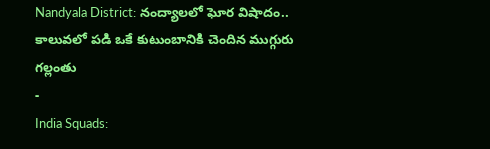Nandyala District: నంద్యాలలో ఘోర విషాదం.. కాలువలో పడి ఒకే కుటుంబానికి చెందిన ముగ్గురు గల్లంతు
-
India Squads: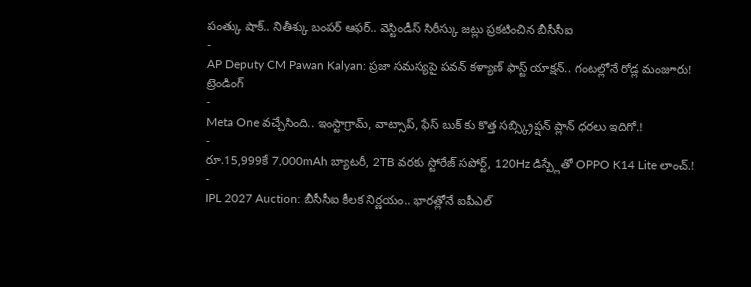పంత్కు షాక్.. నితీశ్కు బంపర్ ఆఫర్.. వెస్టిండీస్ సిరీస్కు జట్లు ప్రకటించిన బీసీసీఐ
-
AP Deputy CM Pawan Kalyan: ప్రజా సమస్యపై పవన్ కళ్యాణ్ ఫాస్ట్ యాక్షన్.. గంటల్లోనే రోడ్ల మంజూరు!
ట్రెండింగ్
-
Meta One వచ్చేసింది.. ఇంస్టాగ్రామ్, వాట్సాప్, ఫేస్ బుక్ కు కొత్త సబ్స్క్రిప్షన్ ప్లాన్ ధరలు ఇదిగో.!
-
రూ.15,999కే 7,000mAh బ్యాటరీ, 2TB వరకు స్టోరేజ్ సపోర్ట్, 120Hz డిస్ప్లేతో OPPO K14 Lite లాంచ్.!
-
IPL 2027 Auction: బీసీసీఐ కీలక నిర్ణయం.. భారత్లోనే ఐపీఎల్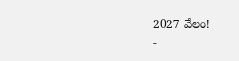2027 వేలం!
-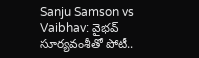Sanju Samson vs Vaibhav: వైభవ్ సూర్యవంశీతో పోటీ..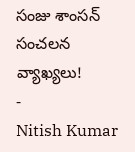సంజు శాంసన్ సంచలన వ్యాఖ్యలు!
-
Nitish Kumar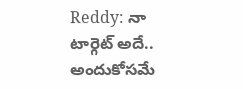Reddy: నా టార్గెట్ అదే.. అందుకోసమే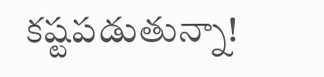కష్టపడుతున్నా!